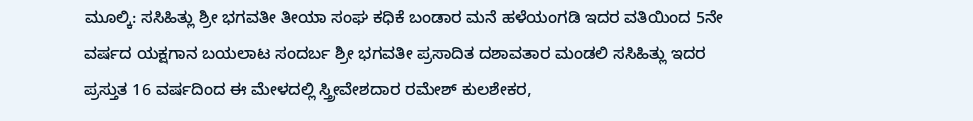ಮೂಲ್ಕಿ: ಸಸಿಹಿತ್ಲು ಶ್ರೀ ಭಗವತೀ ತೀಯಾ ಸಂಘ ಕಧಿಕೆ ಬಂಡಾರ ಮನೆ ಹಳೆಯಂಗಡಿ ಇದರ ವತಿಯಿಂದ 5ನೇ ವರ್ಷದ ಯಕ್ಷಗಾನ ಬಯಲಾಟ ಸಂದರ್ಬ ಶ್ರೀ ಭಗವತೀ ಪ್ರಸಾದಿತ ದಶಾವತಾರ ಮಂಡಲಿ ಸಸಿಹಿತ್ಲು ಇದರ ಪ್ರಸ್ತುತ 16 ವರ್ಷದಿಂದ ಈ ಮೇಳದಲ್ಲಿ ಸ್ತ್ರೀವೇಶದಾರ ರಮೇಶ್ ಕುಲಶೇಕರ,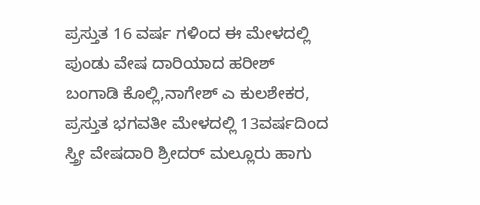ಪ್ರಸ್ತುತ 16 ವರ್ಷ ಗಳಿಂದ ಈ ಮೇಳದಲ್ಲಿ ಪುಂಡು ವೇಷ ದಾರಿಯಾದ ಹರೀಶ್ ಬಂಗಾಡಿ ಕೊಲ್ಲಿ,ನಾಗೇಶ್ ಎ ಕುಲಶೇಕರ, ಪ್ರಸ್ತುತ ಭಗವತೀ ಮೇಳದಲ್ಲಿ 13ವರ್ಷದಿಂದ ಸ್ತ್ರೀ ವೇಷದಾರಿ ಶ್ರೀದರ್ ಮಲ್ಲೂರು ಹಾಗು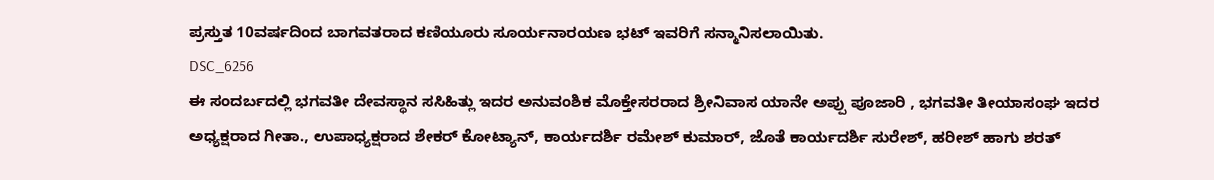ಪ್ರಸ್ತುತ 10ವರ್ಷದಿಂದ ಬಾಗವತರಾದ ಕಣಿಯೂರು ಸೂರ್ಯನಾರಯಣ ಭಟ್ ಇವರಿಗೆ ಸನ್ಮಾನಿಸಲಾಯಿತು.
DSC_6256
ಈ ಸಂದರ್ಬದಲ್ಲಿ ಭಗವತೀ ದೇವಸ್ಥಾನ ಸಸಿಹಿತ್ಲು ಇದರ ಅನುವಂಶಿಕ ಮೊಕ್ತೇಸರರಾದ ಶ್ರೀನಿವಾಸ ಯಾನೇ ಅಪ್ಪು ಪೂಜಾರಿ , ಭಗವತೀ ತೀಯಾಸಂಘ ಇದರ ಅಧ್ಯಕ್ಷರಾದ ಗೀತಾ., ಉಪಾಧ್ಯಕ್ಷರಾದ ಶೇಕರ್ ಕೋಟ್ಯಾನ್, ಕಾರ್ಯದರ್ಶಿ ರಮೇಶ್ ಕುಮಾರ್, ಜೊತೆ ಕಾರ್ಯದರ್ಶಿ ಸುರೇಶ್, ಹರೀಶ್ ಹಾಗು ಶರತ್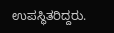ಉಪಸ್ಥಿತರಿದ್ದರು.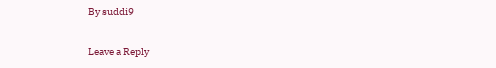By suddi9

Leave a Reply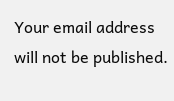Your email address will not be published.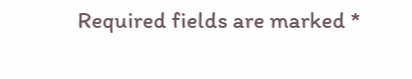Required fields are marked *